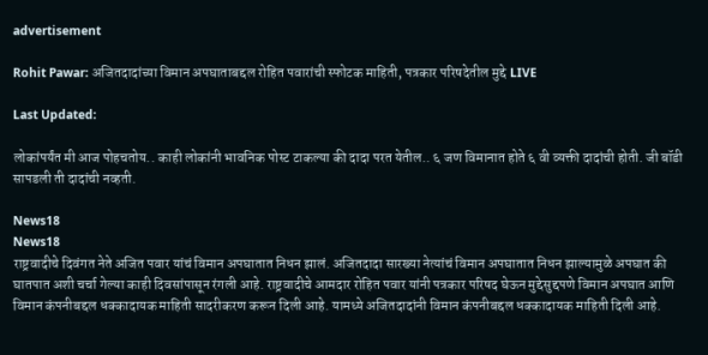advertisement

Rohit Pawar: अजितदादांच्या विमान अपघाताबद्दल रोहित पवारांची स्फोटक माहिती, पत्रकार परिषदेतील मुद्दे LIVE

Last Updated:

लोकांपर्यंत मी आज पोहचतोय.. काही लोकांनी भावनिक पोस्ट टाकल्या की दादा परत येतील.. ६ जण विमानात होते ६ वी व्यक्ती दादांची होती. जी बॉडी सापडली ती दादांची नव्हती.

News18
News18
राष्ट्रवादीचे दिवंगत नेते अजित पवार यांचं विमान अपघातात निधन झालं. अजितदादा सारख्या नेत्यांचं विमान अपघातात निधन झाल्यामुळे अपघात की घातपात अशी चर्चा गेल्या काही दिवसांपासून रंगली आहे. राष्ट्रवादीचे आमदार रोहित पवार यांनी पत्रकार परिषद घेऊन मुद्देसुद्दपणे विमान अपघात आणि विमान कंपनीबद्दल धक्कादायक माहिती सादरीकरण करून दिली आहे. यामध्ये अजितदादांनी विमान कंपनीबद्दल धक्कादायक माहिती दिली आहे.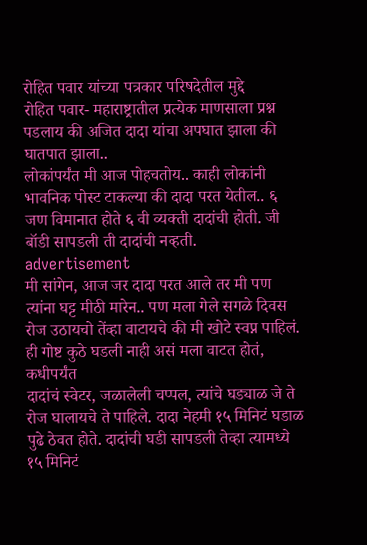रोहित पवार यांच्या पत्रकार परिषदेतील मुद्दे
रोहित पवार- महाराष्ट्रातील प्रत्येक माणसाला प्रश्न पडलाय की अजित दादा यांचा अपघात झाला की घातपात झाला..
लोकांपर्यंत मी आज पोहचतोय.. काही लोकांनी भावनिक पोस्ट टाकल्या की दादा परत येतील.. ६ जण विमानात होते ६ वी व्यक्ती दादांची होती. जी बॉडी सापडली ती दादांची नव्हती.
advertisement
मी सांगेन, आज जर दादा परत आले तर मी पण त्यांना घट्ट मीठी मारेन.. पण मला गेले सगळे दिवस रोज उठायचो तेंव्हा वाटायचे की मी खोटे स्वप्न पाहिलं.  ही गोष्ट कुठे घडली नाही असं मला वाटत होतं, कधीपर्यंत
दादांचं स्वेटर, जळालेली चप्पल, त्यांचे घड्याळ जे ते रोज घालायचे ते पाहिले. दादा नेहमी १५ मिनिटं घडाळ पुढे ठेवत होते. दादांची घडी सापडली तेव्हा त्यामध्ये १५ मिनिटं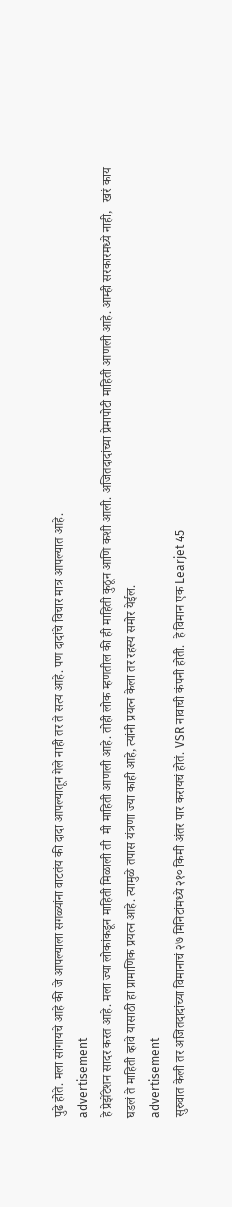पुढे होते. मला सांगायचे आहे की जे आपल्याला सगळ्यांना वाटतंय की दादा आपल्यातून गेले नाही तर ते सत्य आहे. पण दादांचे विचार मात्र आपल्यात आहे.
advertisement
हे प्रेझेंटेशन सादर करत आहे. मला ज्या लोकांकडून माहिती मिळाली ती  मी माहिती आणली आहे. तोही लोक म्हणतील की ही माहिती कुठून आणि कशी आली. अजितदादांच्या प्रेमापोटी माहिती आणली आहे. आम्ही सरकारमध्ये नाही,   खरं काय घडलं ते माहिती व्हावे यासाठी हा प्रामाणिक प्रयत्न आहे. त्यामुळे तपास यंत्रणा ज्या काही आहे, त्यांनी प्रयत्न केला तर रहस्य समोर येईल.
advertisement
सुरुवात केली तर अजितदादांच्या विमानाचं २७ मिनिटांमध्ये २१० किमी अंतर पार करायचं होतं. VSR नावाची कंपनी होती.  हे विमान एक Learjet 45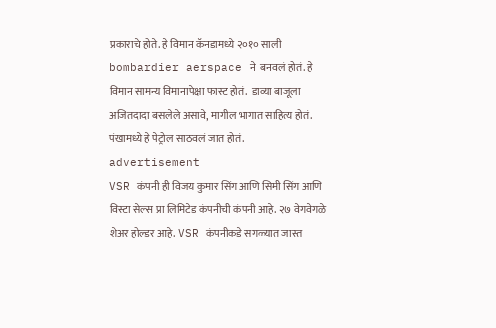प्रकाराचे होते. हे विमान कॅनडामध्ये २०१० साली bombardier aerspace ने  बनवलं होतं. हे विमान सामन्य विमानापेक्षा फास्ट होतं.  डाव्या बाजूला अजितदादा बसलेले असावे, मागील भागात साहित्य होतं. पंखामध्ये हे पेट्रोल साठवलं जात होतं.
advertisement
VSR कंपनी ही विजय कुमार सिंग आणि सिमी सिंग आणि विस्टा सेल्स प्रा लिमिटेड कंपनीची कंपनी आहे. २७ वेगवेगळे शेअर होल्डर आहे. VSR कंपनीकडे सगळ्यात जास्त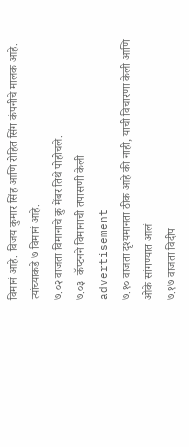विमानं आहे. विजय कुमार सिंह आणि रोहित सिंग कंपनीचे मालक आहे. त्यांच्याकडे ७ विमानं आहे.
७.०२ वाजता विमानाचे क्रु मेंबर तिथे पोहोचले.
७.०३  कॅप्टनने विमानाची तपासणी केली
advertisement
७.१० वाजता दृश्यमानता ठीक आहे की नाही, याची विचारणा केली आणि ओके सांगण्यात आलं
७.१७ वाजता विदीप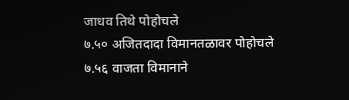जाधव तिथे पोहोचले
७.५० अजितदादा विमानतळावर पोहोचले
७.५६ वाजता विमानाने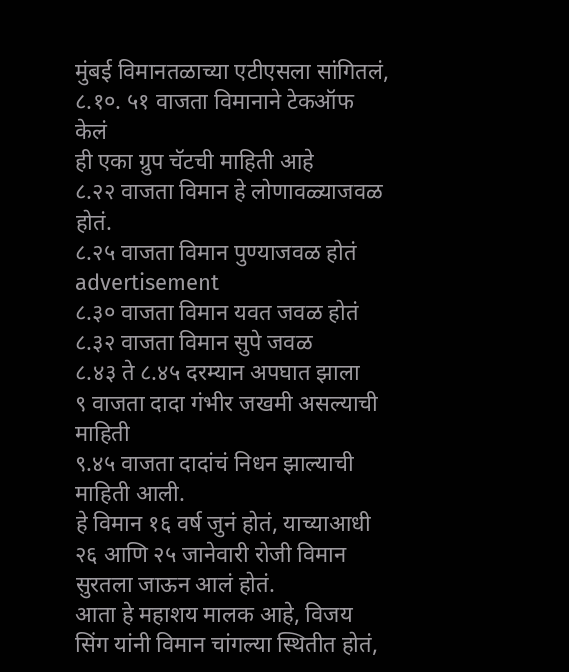मुंबई विमानतळाच्या एटीएसला सांगितलं,
८.१०. ५१ वाजता विमानाने टेकऑफ केलं
ही एका ग्रुप चॅटची माहिती आहे
८.२२ वाजता विमान हे लोणावळ्याजवळ होतं.
८.२५ वाजता विमान पुण्याजवळ होतं
advertisement
८.३० वाजता विमान यवत जवळ होतं
८.३२ वाजता विमान सुपे जवळ
८.४३ ते ८.४५ दरम्यान अपघात झाला
९ वाजता दादा गंभीर जखमी असल्याची माहिती
९.४५ वाजता दादांचं निधन झाल्याची माहिती आली.
हे विमान १६ वर्ष जुनं होतं, याच्याआधी २६ आणि २५ जानेवारी रोजी विमान सुरतला जाऊन आलं होतं.
आता हे महाशय मालक आहे, विजय सिंग यांनी विमान चांगल्या स्थितीत होतं,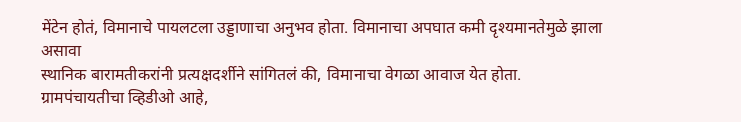मेंटेन होतं, विमानाचे पायलटला उड्डाणाचा अनुभव होता. विमानाचा अपघात कमी दृश्यमानतेमुळे झाला असावा
स्थानिक बारामतीकरांनी प्रत्यक्षदर्शीने सांगितलं की, विमानाचा वेगळा आवाज येत होता.
ग्रामपंचायतीचा व्हिडीओ आहे,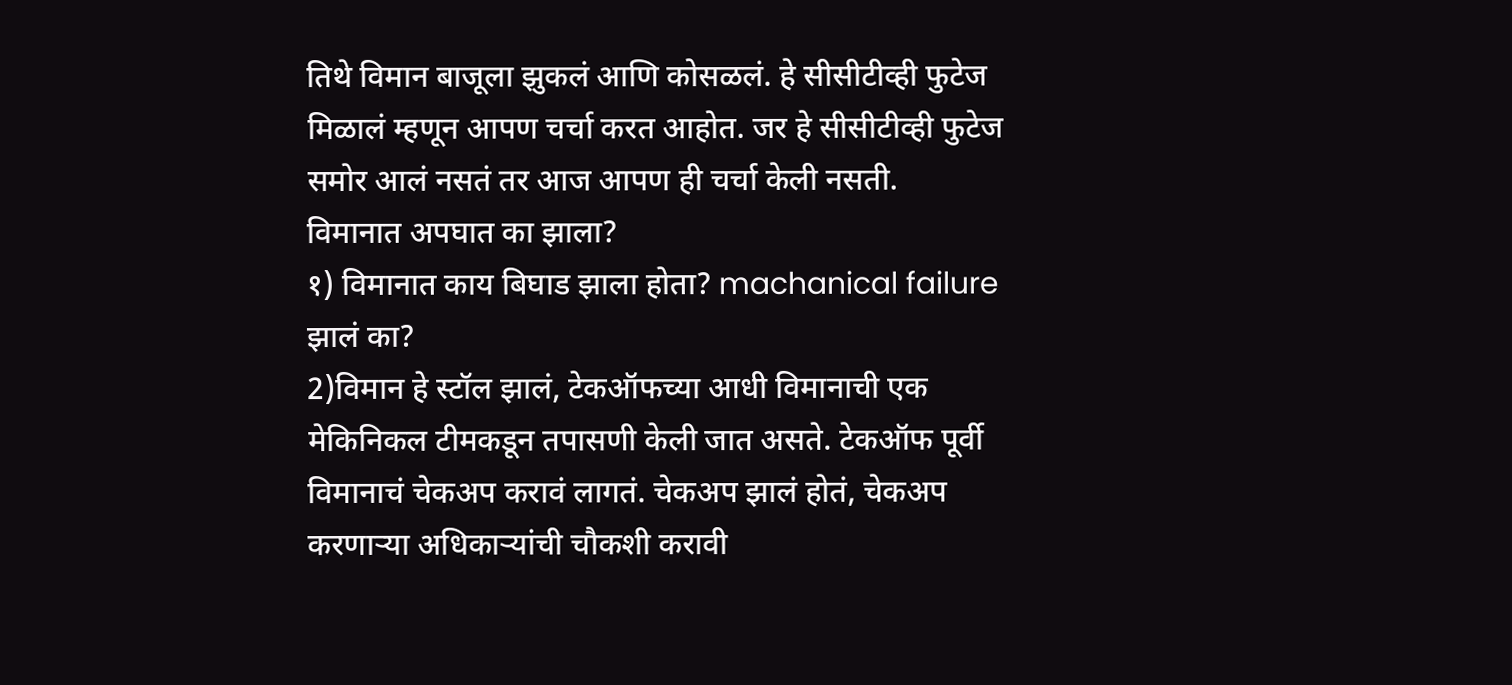तिथे विमान बाजूला झुकलं आणि कोसळलं. हे सीसीटीव्ही फुटेज मिळालं म्हणून आपण चर्चा करत आहोत. जर हे सीसीटीव्ही फुटेज समोर आलं नसतं तर आज आपण ही चर्चा केली नसती.
विमानात अपघात का झाला?
१) विमानात काय बिघाड झाला होता? machanical failure झालं का?
2)विमान हे स्टॉल झालं, टेकऑफच्या आधी विमानाची एक मेकिनिकल टीमकडून तपासणी केली जात असते. टेकऑफ पूर्वी विमानाचं चेकअप करावं लागतं. चेकअप झालं होतं, चेकअप करणाऱ्या अधिकाऱ्यांची चौकशी करावी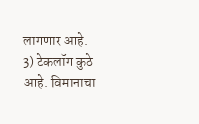लागणार आहे.
3) टेकलॉग कुठे आहे. विमानाचा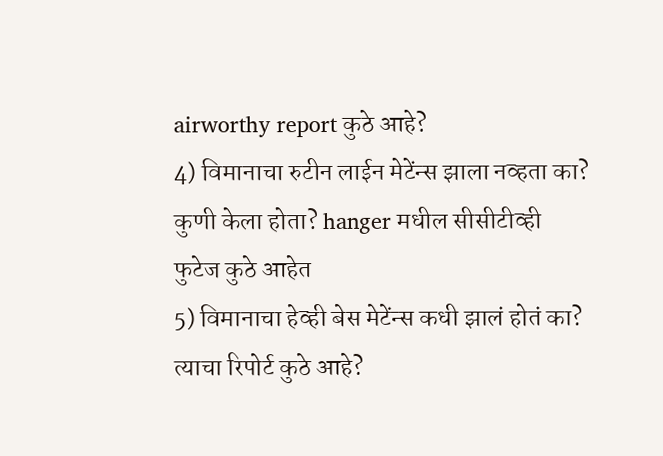airworthy report कुठे आहे?
4) विमानाचा रुटीन लाईन मेटेंन्स झाला नव्हता का? कुणी केला होता? hanger मधील सीसीटीव्ही फुटेज कुठे आहेत
5) विमानाचा हेव्ही बेस मेटेंन्स कधी झालं होतं का? त्याचा रिपोर्ट कुठे आहे?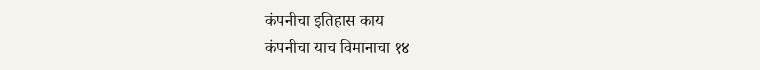कंपनीचा इतिहास काय
कंपनीचा याच विमानाचा १४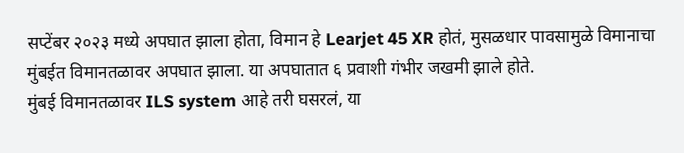सप्टेंबर २०२३ मध्ये अपघात झाला होता, विमान हे Learjet 45 XR होतं, मुसळधार पावसामुळे विमानाचा मुंबईत विमानतळावर अपघात झाला. या अपघातात ६ प्रवाशी गंभीर जखमी झाले होते.
मुंबई विमानतळावर ILS system आहे तरी घसरलं, या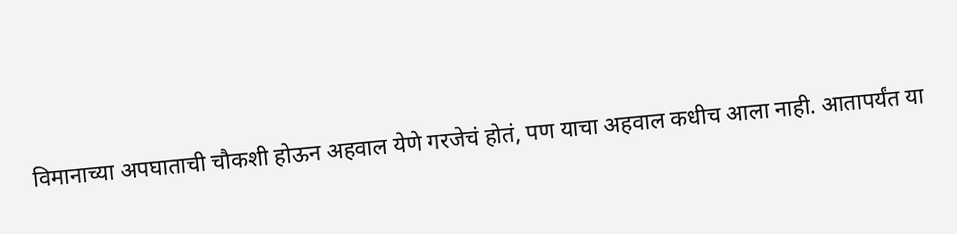विमानाच्या अपघाताची चौकशी होऊन अहवाल येणे गरजेचं होतं, पण याचा अहवाल कधीच आला नाही. आतापर्यंत या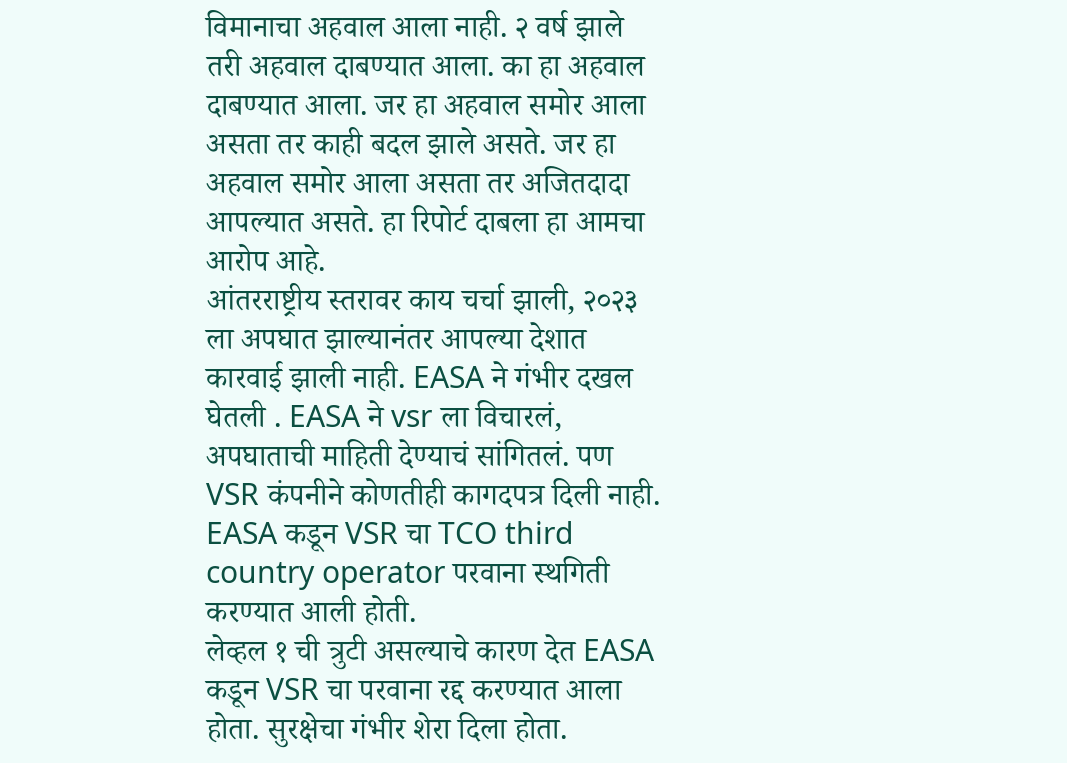विमानाचा अहवाल आला नाही. २ वर्ष झाले तरी अहवाल दाबण्यात आला. का हा अहवाल दाबण्यात आला. जर हा अहवाल समोर आला असता तर काही बदल झाले असते. जर हा अहवाल समोर आला असता तर अजितदादा आपल्यात असते. हा रिपोर्ट दाबला हा आमचा आरोप आहे.
आंतरराष्ट्रीय स्तरावर काय चर्चा झाली, २०२३ ला अपघात झाल्यानंतर आपल्या देशात कारवाई झाली नाही. EASA ने गंभीर दखल घेतली . EASA ने vsr ला विचारलं, अपघाताची माहिती देण्याचं सांगितलं. पण VSR कंपनीने कोणतीही कागदपत्र दिली नाही. EASA कडून VSR चा TCO third country operator परवाना स्थगिती करण्यात आली होती.
लेव्हल १ ची त्रुटी असल्याचे कारण देत EASA कडून VSR चा परवाना रद्द करण्यात आला होता. सुरक्षेचा गंभीर शेरा दिला होता.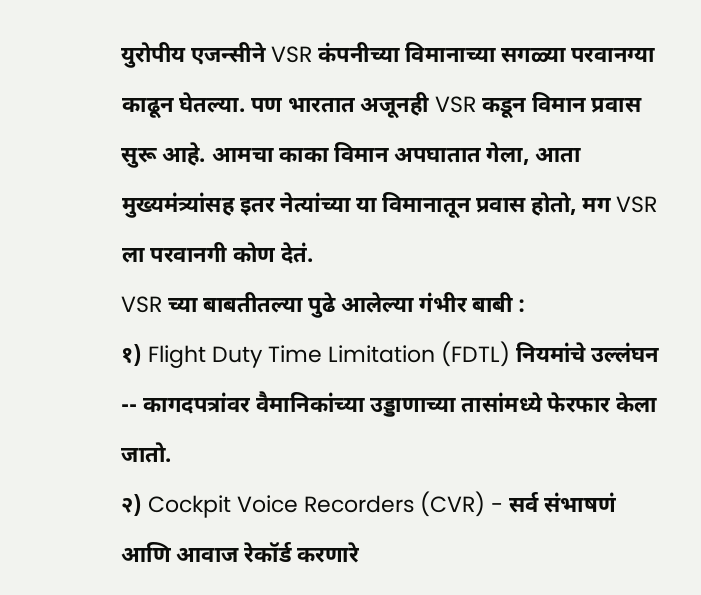युरोपीय एजन्सीने VSR कंपनीच्या विमानाच्या सगळ्या परवानग्या काढून घेतल्या. पण भारतात अजूनही VSR कडून विमान प्रवास सुरू आहे. आमचा काका विमान अपघातात गेला, आता मुख्यमंत्र्यांसह इतर नेत्यांच्या या विमानातून प्रवास होतो, मग VSR ला परवानगी कोण देतं.
VSR च्या बाबतीतल्या पुढे आलेल्या गंभीर बाबी :
१) Flight Duty Time Limitation (FDTL) नियमांचे उल्लंघन -- कागदपत्रांवर वैमानिकांच्या उड्डाणाच्या तासांमध्ये फेरफार केला जातो.
२) Cockpit Voice Recorders (CVR) - सर्व संभाषणं आणि आवाज रेकॉर्ड करणारे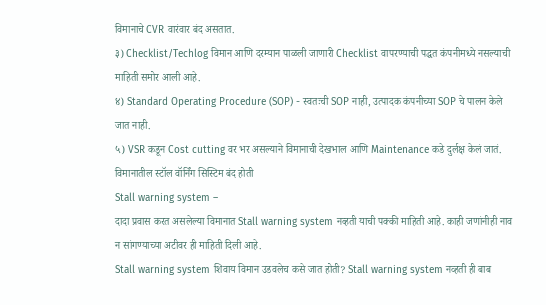विमानाचे CVR वारंवार बंद असतात.
३) Checklist/Techlog विमान आणि दरम्यान पाळली जाणारी Checklist वापरण्याची पद्धत कंपनीमध्ये नसल्याची माहिती समोर आली आहे.
४) Standard Operating Procedure (SOP) - स्वतःची SOP नाही, उत्पादक कंपनीच्या SOP चे पालन केले जात नाही.
५) VSR कडून Cost cutting वर भर असल्याने विमानाची देखभाल आणि Maintenance कडे दुर्लक्ष केलं जातं.
विमानातील स्टॉल वॉर्निंग सिस्टिम बंद होती
Stall warning system –
दादा प्रवास करत असलेल्या विमानात Stall warning system नव्हती याची पक्की माहिती आहे. काही जणांनीही नाव न सांगण्याच्या अटीवर ही माहिती दिली आहे.
Stall warning system शिवाय विमान उडवलेच कसे जात होती? Stall warning system नव्हती ही बाब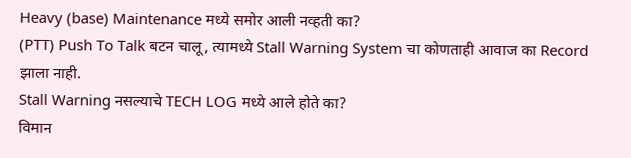Heavy (base) Maintenance मध्ये समोर आली नव्हती का?
(PTT) Push To Talk बटन चालू, त्यामध्ये Stall Warning System चा कोणताही आवाज का Record झाला नाही.
Stall Warning नसल्याचे TECH LOG मध्ये आले होते का?
विमान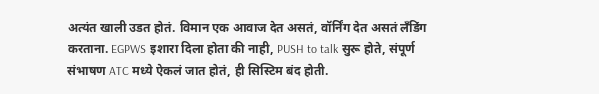अत्यंत खाली उडत होतं. विमान एक आवाज देत असतं, वॉर्निंग देत असतं लँडिंग करताना. EGPWS इशारा दिला होता की नाही, PUSH to talk सुरू होते, संपूर्ण संभाषण ATC मध्ये ऐकलं जात होतं, ही सिस्टिम बंद होती.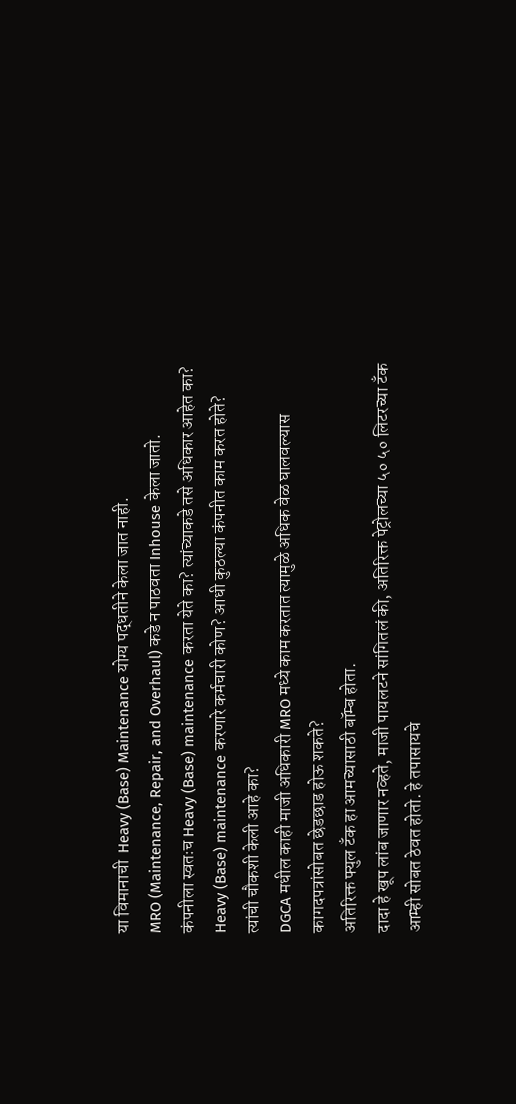या विमानाची  Heavy (Base) Maintenance योग्य पद्धतीने केला जात नाही.
MRO (Maintenance, Repair, and Overhaul) कडे न पाठवता Inhouse केला जातो.
कंपनीला स्वतःच Heavy (Base) maintenance करता येते का? त्यांच्याकडे तसे अधिकार आहेत का?
Heavy (Base) maintenance करणारे कर्मचारी कोण? आधी कुठल्या कंपनीत काम करत होते?
त्यांची चौकशी केली आहे का?
DGCA मधील काही माजी अधिकारी MRO मध्ये काम करतात त्यामुळे अधिक वेळ घालवल्यास कागदपत्रांसोबत छेडछाड होऊ शकते?
अतिरिक्त फ्युल टँक हा आमच्यासाठी बॉम्ब होता.
दादा हे खूप लांब जाणार नव्हते, माजी पायलटने सांगितलं की, अतिरिक्त पेट्रोलच्या ५० ५० लिटरच्या टँक आम्ही सोबत ठेवत होतो. हे तपासायचे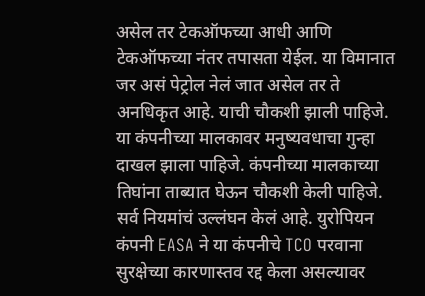असेल तर टेकऑफच्या आधी आणि टेकऑफच्या नंतर तपासता येईल. या विमानात जर असं पेट्रोल नेलं जात असेल तर ते अनधिकृत आहे. याची चौकशी झाली पाहिजे.
या कंपनीच्या मालकावर मनुष्यवधाचा गुन्हा दाखल झाला पाहिजे. कंपनीच्या मालकाच्या तिघांना ताब्यात घेऊन चौकशी केली पाहिजे. सर्व नियमांचं उल्लंघन केलं आहे. युरोपियन कंपनी EASA ने या कंपनीचे TCO परवाना सुरक्षेच्या कारणास्तव रद्द केला असल्यावर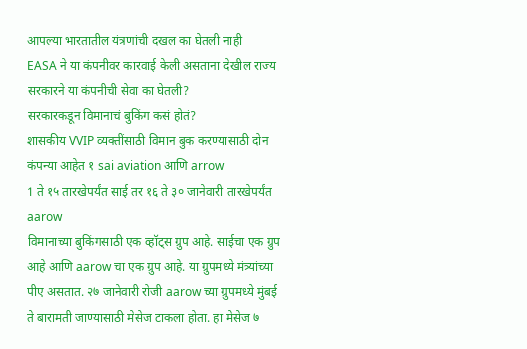आपल्या भारतातील यंत्रणांची दखल का घेतली नाही
EASA ने या कंपनीवर कारवाई केली असताना देखील राज्य सरकारने या कंपनीची सेवा का घेतली?
सरकारकडून विमानाचं बुकिंग कसं होतं?
शासकीय VVIP व्यक्तींसाठी विमान बुक करण्यासाठी दोन कंपन्या आहेत १ sai aviation आणि arrow
1 ते १५ तारखेपर्यंत साई तर १६ ते ३० जानेवारी तारखेपर्यंत aarow
विमानाच्या बुकिंगसाठी एक व्हॉट्स ग्रुप आहे. साईचा एक ग्रुप आहे आणि aarow चा एक ग्रुप आहे. या ग्रुपमध्ये मंत्र्यांच्या पीए असतात. २७ जानेवारी रोजी aarow च्या ग्रुपमध्ये मुंबई ते बारामती जाण्यासाठी मेसेज टाकला होता. हा मेसेज ७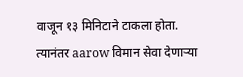वाजून १३ मिनिटाने टाकला होता. त्यानंतर aarow विमान सेवा देणाऱ्या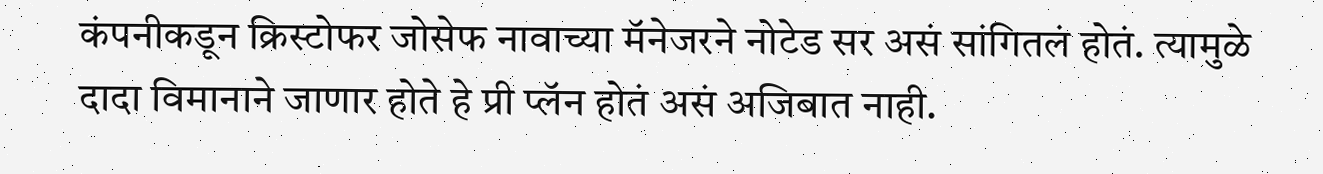कंपनीकडून क्रिस्टोफर जोसेफ नावाच्या मॅनेजरने नोटेड सर असं सांगितलं होतं. त्यामुळे दादा विमानाने जाणार होते हे प्री प्लॅन होतं असं अजिबात नाही.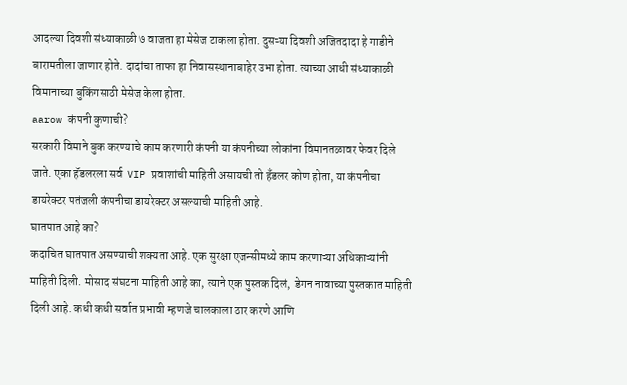आदल्या दिवशी संध्याकाळी ७ वाजता हा मेसेज टाकला होता. दुसऱ्या दिवशी अजितदादा हे गाडीने बारामतीला जाणार होते. दादांचा ताफा हा निवासस्थानाबाहेर उभा होता. त्याच्या आधी संध्याकाळी विमानाच्या बुकिंगसाठी मेसेज केला होता.
aarow कंपनी कुणाची?
सरकारी विमाने बुक करण्याचे काम करणारी कंपनी या कंपनीच्या लोकांना विमानतळावर फेवर दिले जाते. एका हॅडलरला सर्व  VIP प्रवाशांची माहिती असायची तो हँडलर कोण होता, या कंपनीचा डायरेक्टर पतंजली कंपनीचा डायरेक्टर असल्याची माहिती आहे.
घातपात आहे का?
कदाचित घातपात असण्याची शक्यता आहे. एक सुरक्षा एजन्सीमध्ये काम करणाऱ्या अधिकाऱ्यांनी माहिती दिली. मोसाद संघटना माहिती आहे का, त्याने एक पुस्तक दिलं,  डेगन नावाच्या पुस्तकात माहिती दिली आहे. कधी कधी सर्वात प्रभावी म्हणजे चालकाला ठार करणे आणि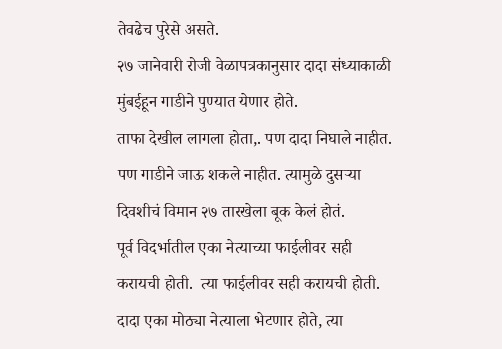तेवढेच पुरेसे असते.
२७ जानेवारी रोजी वेळापत्रकानुसार दादा संध्याकाळी मुंबईहून गाडीने पुण्यात येणार होते.
ताफा देखील लागला होता,. पण दादा निघाले नाहीत. पण गाडीने जाऊ शकले नाहीत. त्यामुळे दुसऱ्या दिवशीचं विमान २७ तारखेला बूक केलं होतं.
पूर्व विदर्भातील एका नेत्याच्या फाईलीवर सही करायची होती.  त्या फाईलीवर सही करायची होती. दादा एका मोठ्या नेत्याला भेटणार होते, त्या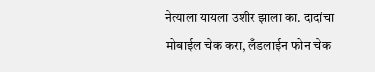नेत्याला यायला उशीर झाला का. दादांचा मोबाईल चेक करा, लँडलाईन फोन चेक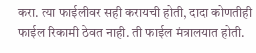करा. त्या फाईलीवर सही करायची होती, दादा कोणतीही फाईल रिकामी ठेवत नाही. ती फाईल मंत्रालयात होती.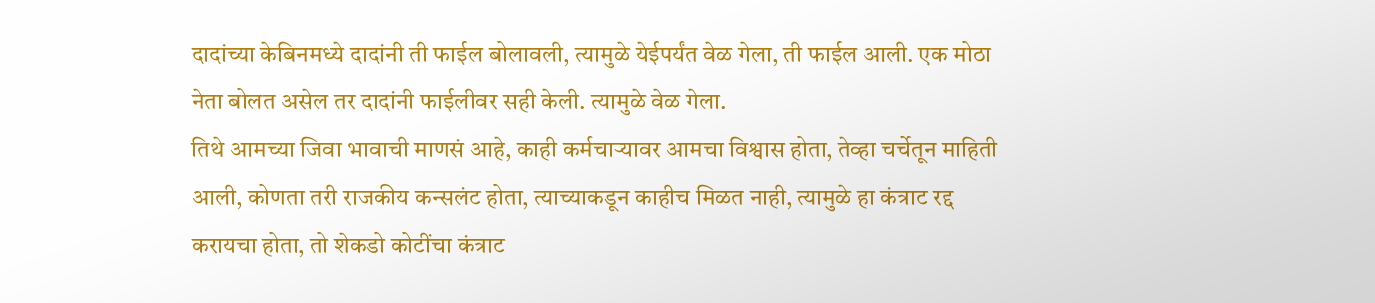दादांच्या केबिनमध्ये दादांनी ती फाईल बोलावली, त्यामुळे येईपर्यंत वेळ गेला, ती फाईल आली. एक मोठा नेता बोलत असेल तर दादांनी फाईलीवर सही केली. त्यामुळे वेळ गेला.
तिथे आमच्या जिवा भावाची माणसं आहे, काही कर्मचाऱ्यावर आमचा विश्वास होता, तेव्हा चर्चेतून माहिती आली, कोणता तरी राजकीय कन्सलंट होता, त्याच्याकडून काहीच मिळत नाही, त्यामुळे हा कंत्राट रद्द करायचा होता, तो शेकडो कोटींचा कंत्राट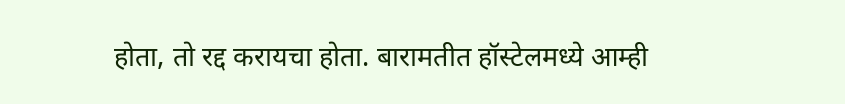होता, तो रद्द करायचा होता. बारामतीत हॉस्टेलमध्ये आम्ही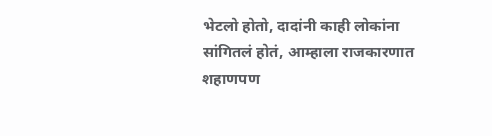भेटलो होतो, दादांनी काही लोकांना सांगितलं होतं, आम्हाला राजकारणात शहाणपण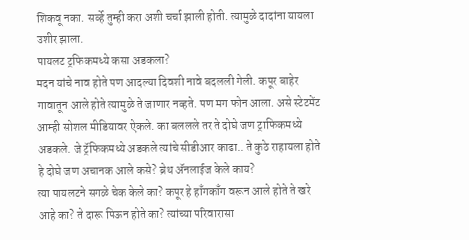शिकवू नका. सर्व्हे तुम्ही करा अशी चर्चा झाली होती. त्यामुळे दादांना यायला उशीर झाला.
पायलट ट्रफिकमध्ये कसा अडकला?
मदन यांचे नाव होते पण आदल्या दिवशी नावे बदलली गेली. कपूर बाहेर गावातून आले होते त्यामुळे ते जाणार नव्हते. पण मग फोन आला. असे स्टेटमेंट आम्ही सोशल मीडियावर ऐकले. का बललले तर ते दोघे जण ट्राफिकमध्ये अडकले. जे ट्रॅफिकमध्ये अडकले त्यांचे सीडीआर काढा.. ते कुठे राहायला होते हे दोघे जण अचानक आले कसे? ब्रेथ ॲनलाईज केले काय?
त्या पायलटने सगळे चेक केले का? कपूर हे हाँगकाँग वरून आले होते ते खरे आहे का? ते दारू पिऊन होते का? त्यांच्या परिवारासा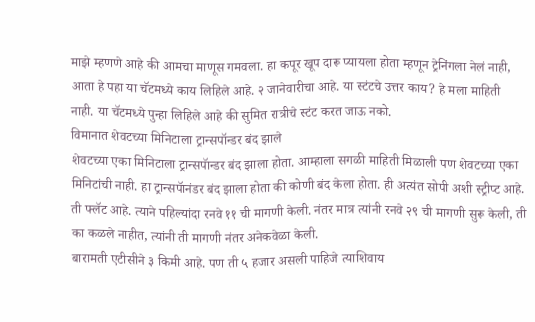माझे म्हणणे आहे की आमचा माणूस गमवला. हा कपूर खूप दारू प्यायला होता म्हणून ट्रेनिंगला नेलं नाही, आता हे पहा या चॅटमध्ये काय लिहिले आहे. २ जानेवारीचा आहे. या स्टंटचे उत्तर काय? हे मला माहिती नाही. या चॅटमध्ये पुन्हा लिहिले आहे की सुमित रात्रीचे स्टंट करत जाऊ नको.
विमानात शेवटच्या मिनिटाला ट्रान्सपॉन्डर बंद झाले
शेवटच्या एका मिनिटाला ट्रान्सपॅान्डर बंद झाला होता. आम्हाला सगळी माहिती मिळाली पण शेवटच्या एका मिनिटांची नाही. हा ट्रान्सपॅानंडर बंद झाला होता की कोणी बंद केला होता. ही अत्यंत सोपी अशी स्ट्रीप्ट आहे. ती फ्लॅट आहे. त्याने पहिल्यांदा रनवे ११ ची मागणी केली. नंतर मात्र त्यांनी रनवे २९ ची मागणी सुरू केली, ती का कळले नाहीत, त्यांनी ती मागणी नंतर अनेकवेळा केली.
बारामती एटीसीने ३ किमी आहे. पण ती ५ हजार असली पाहिजे त्याशिवाय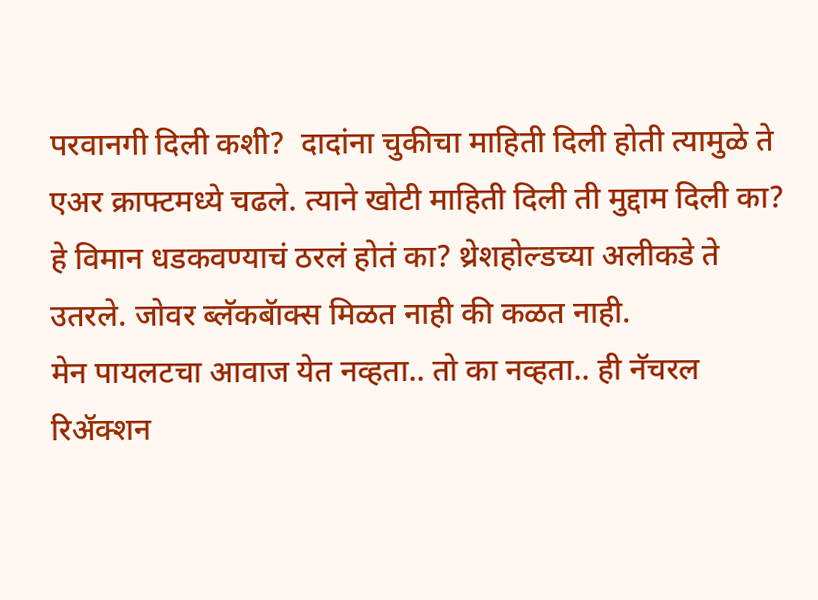परवानगी दिली कशी?  दादांना चुकीचा माहिती दिली होती त्यामुळे ते एअर क्राफ्टमध्ये चढले. त्याने खोटी माहिती दिली ती मुद्दाम दिली का? हे विमान धडकवण्याचं ठरलं होतं का? थ्रेशहोल्डच्या अलीकडे ते उतरले. जोवर ब्लॅकबॅाक्स मिळत नाही की कळत नाही.
मेन पायलटचा आवाज येत नव्हता.. तो का नव्हता.. ही नॅचरल रिॲक्शन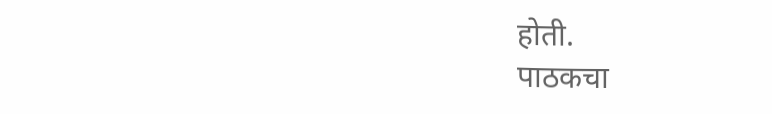होती.
पाठकचा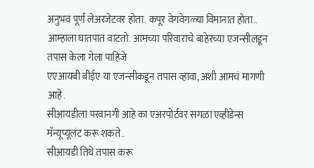अनुभव पूर्ण लेअरजेटवर होता. कपूर वेगवेगळ्या विमानात होता..
आम्हाला घातपात वाटतो. आमच्या परिवाराचे बाहेरच्या एजन्सीलडून तपास केला गेला पाहिजे
एएआयबी बीईए या एजन्सीकडून तपास व्हावा, अशी आमचं मागणी आहे.
सीआयडीला परवानगी आहे का एअरपोर्टवर सगळा एव्हीडेन्स मॅन्यूप्यूलंट करू शकते..
सीआयडी तिथे तपास करू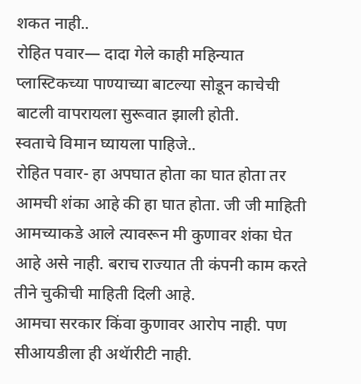शकत नाही..
रोहित पवार— दादा गेले काही महिन्यात प्लास्टिकच्या पाण्याच्या बाटल्या सोडून काचेची बाटली वापरायला सुरूवात झाली होती.
स्वताचे विमान घ्यायला पाहिजे..
रोहित पवार- हा अपघात होता का घात होता तर आमची शंका आहे की हा घात होता. जी जी माहिती आमच्याकडे आले त्यावरून मी कुणावर शंका घेत आहे असे नाही. बराच राज्यात ती कंपनी काम करते तीने चुकीची माहिती दिली आहे.
आमचा सरकार किंवा कुणावर आरोप नाही. पण सीआयडीला ही अथॅारीटी नाही.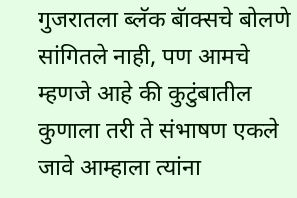गुजरातला ब्लॅक बॅाक्सचे बोलणे सांगितले नाही, पण आमचे म्हणजे आहे की कुटुंबातील कुणाला तरी ते संभाषण एकले जावे आम्हाला त्यांना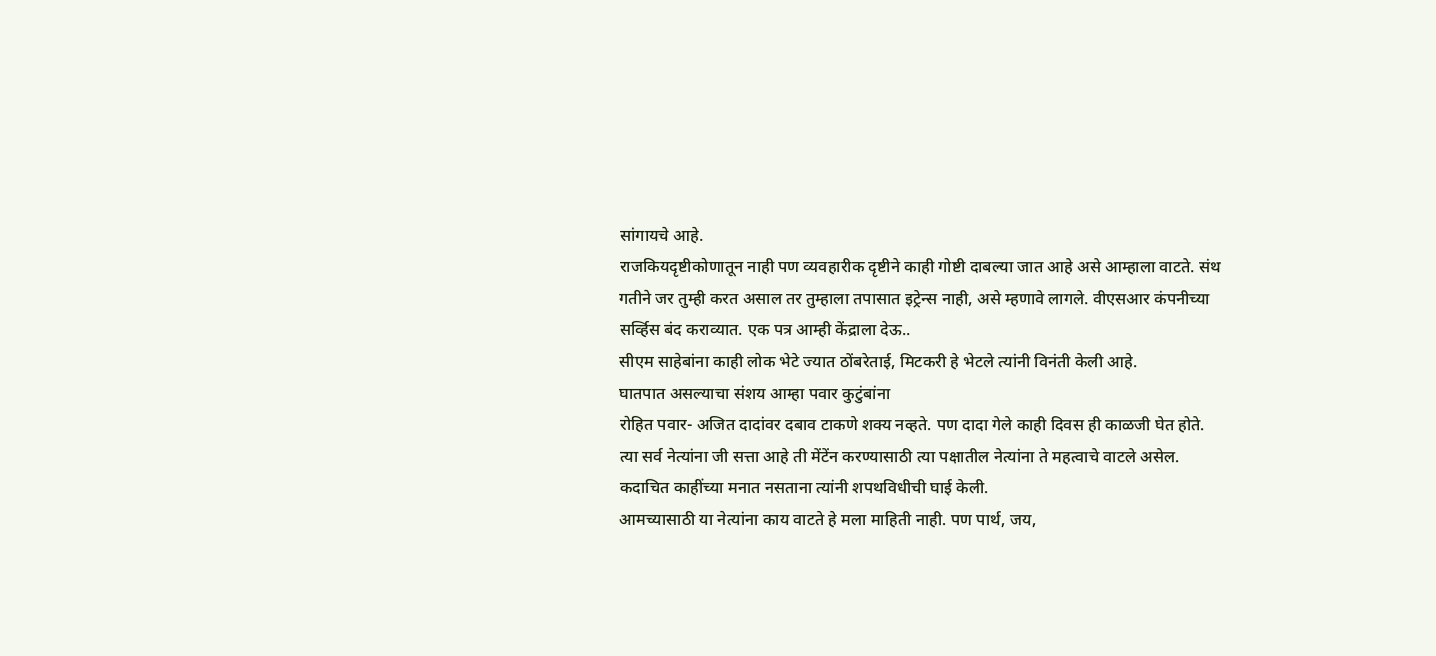सांगायचे आहे.
राजकियदृष्टीकोणातून नाही पण व्यवहारीक दृष्टीने काही गोष्टी दाबल्या जात आहे असे आम्हाला वाटते. संथ गतीने जर तुम्ही करत असाल तर तुम्हाला तपासात इट्रेन्स नाही, असे म्हणावे लागले. वीएसआर कंपनीच्या सर्व्हिस बंद कराव्यात. एक पत्र आम्ही केंद्राला देऊ..
सीएम साहेबांना काही लोक भेटे ज्यात ठोंबरेताई, मिटकरी हे भेटले त्यांनी विनंती केली आहे.
घातपात असल्याचा संशय आम्हा पवार कुटुंबांना
रोहित पवार- अजित दादांवर दबाव टाकणे शक्य नव्हते. पण दादा गेले काही दिवस ही काळजी घेत होते. त्या सर्व नेत्यांना जी सत्ता आहे ती मेंटेंन करण्यासाठी त्या पक्षातील नेत्यांना ते महत्वाचे वाटले असेल. कदाचित काहींच्या मनात नसताना त्यांनी शपथविधीची घाई केली.
आमच्यासाठी या नेत्यांना काय वाटते हे मला माहिती नाही. पण पार्थ, जय,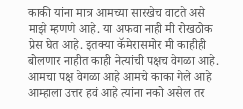काकी यांना मात्र आमच्या सारखेच वाटते असे माझे म्हणणे आहे. या अफवा नाही मी रोखठोक प्रेस घेत आहे. इतक्या कॅमेरासमोर मी काहीही बोलणार नाहीत काही नेत्यांची पक्षच वेगळा आहे. आमचा पक्ष वेगळा आहे आमचे काका गेले आहे आम्हाला उत्तर हवं आहे त्यांना नको असेल तर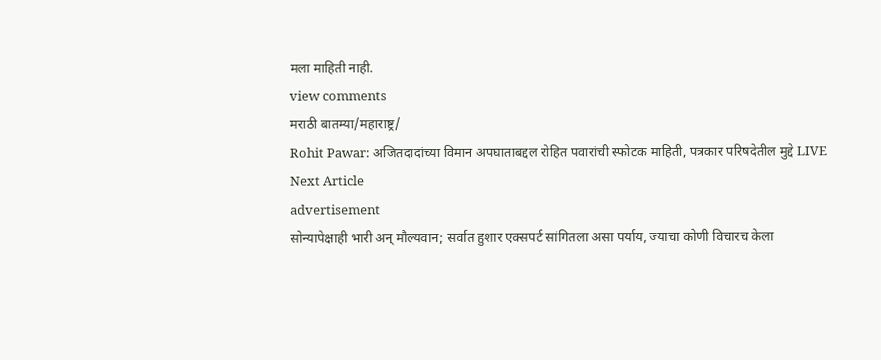मला माहिती नाही.
view comments
मराठी बातम्या/महाराष्ट्र/
Rohit Pawar: अजितदादांच्या विमान अपघाताबद्दल रोहित पवारांची स्फोटक माहिती, पत्रकार परिषदेतील मुद्दे LIVE
Next Article
advertisement
सोन्यापेक्षाही भारी अन् मौल्यवान; सर्वात हुशार एक्सपर्ट सांगितला असा पर्याय, ज्याचा कोणी विचारच केला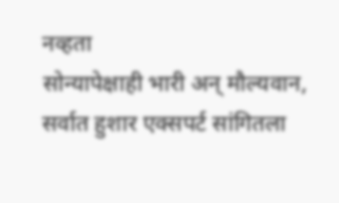नव्हता
सोन्यापेक्षाही भारी अन् मौल्यवान, सर्वात हुशार एक्सपर्ट सांगितला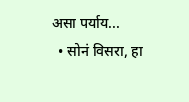असा पर्याय...
  • सोनं विसरा, हा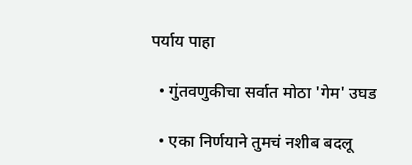पर्याय पाहा

  • गुंतवणुकीचा सर्वात मोठा 'गेम' उघड

  • एका निर्णयाने तुमचं नशीब बदलू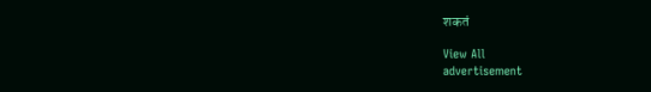शकतं

View All
advertisement